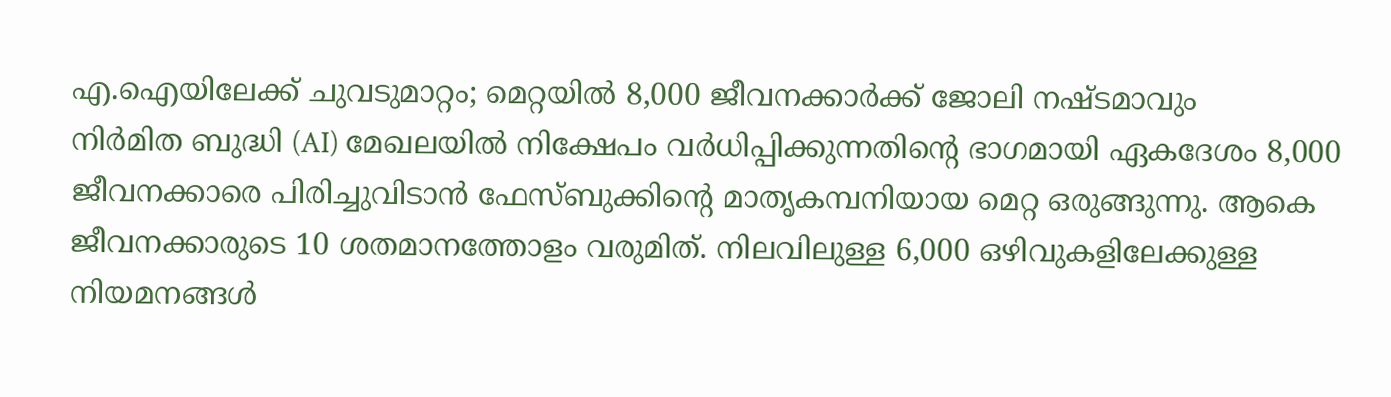എ.ഐയിലേക്ക് ചുവടുമാറ്റം; മെറ്റയിൽ 8,000 ജീവനക്കാർക്ക് ജോലി നഷ്ടമാവും
നിർമിത ബുദ്ധി (AI) മേഖലയിൽ നിക്ഷേപം വർധിപ്പിക്കുന്നതിന്റെ ഭാഗമായി ഏകദേശം 8,000 ജീവനക്കാരെ പിരിച്ചുവിടാൻ ഫേസ്ബുക്കിന്റെ മാതൃകമ്പനിയായ മെറ്റ ഒരുങ്ങുന്നു. ആകെ ജീവനക്കാരുടെ 10 ശതമാനത്തോളം വരുമിത്. നിലവിലുള്ള 6,000 ഒഴിവുകളിലേക്കുള്ള നിയമനങ്ങൾ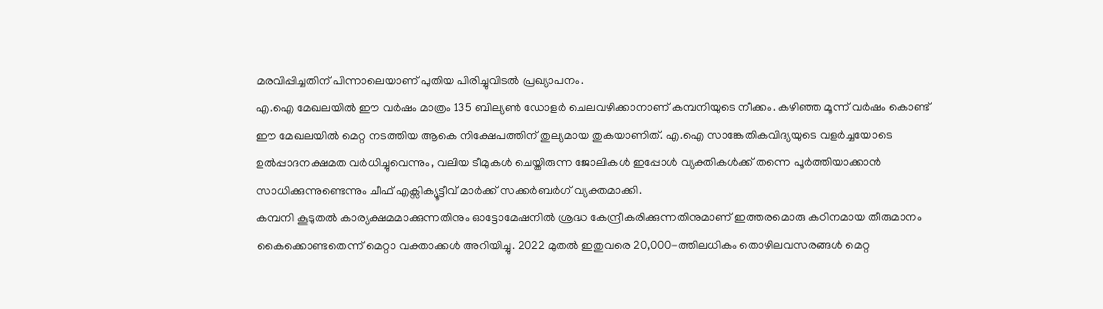മരവിപ്പിച്ചതിന് പിന്നാലെയാണ് പുതിയ പിരിച്ചുവിടൽ പ്രഖ്യാപനം.
എ.ഐ മേഖലയിൽ ഈ വർഷം മാത്രം 135 ബില്യൺ ഡോളർ ചെലവഴിക്കാനാണ് കമ്പനിയുടെ നീക്കം. കഴിഞ്ഞ മൂന്ന് വർഷം കൊണ്ട് ഈ മേഖലയിൽ മെറ്റ നടത്തിയ ആകെ നിക്ഷേപത്തിന് തുല്യമായ തുകയാണിത്. എ.ഐ സാങ്കേതികവിദ്യയുടെ വളർച്ചയോടെ ഉൽപ്പാദനക്ഷമത വർധിച്ചുവെന്നും, വലിയ ടീമുകൾ ചെയ്തിരുന്ന ജോലികൾ ഇപ്പോൾ വ്യക്തികൾക്ക് തന്നെ പൂർത്തിയാക്കാൻ സാധിക്കുന്നുണ്ടെന്നും ചീഫ് എക്സിക്യൂട്ടീവ് മാർക്ക് സക്കർബർഗ് വ്യക്തമാക്കി.
കമ്പനി കൂടുതൽ കാര്യക്ഷമമാക്കുന്നതിനും ഓട്ടോമേഷനിൽ ശ്രദ്ധ കേന്ദ്രീകരിക്കുന്നതിനുമാണ് ഇത്തരമൊരു കഠിനമായ തീരുമാനം കൈക്കൊണ്ടതെന്ന് മെറ്റാ വക്താക്കൾ അറിയിച്ചു. 2022 മുതൽ ഇതുവരെ 20,000-ത്തിലധികം തൊഴിലവസരങ്ങൾ മെറ്റ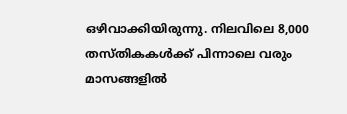ഒഴിവാക്കിയിരുന്നു. നിലവിലെ 8,000 തസ്തികകൾക്ക് പിന്നാലെ വരും മാസങ്ങളിൽ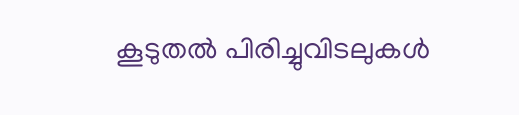കൂടുതൽ പിരിച്ചുവിടലുകൾ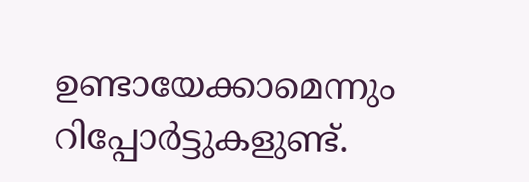ഉണ്ടായേക്കാമെന്നും റിപ്പോർട്ടുകളുണ്ട്.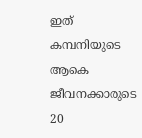ഇത് കമ്പനിയുടെ ആകെ ജീവനക്കാരുടെ 20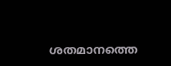ശതമാനത്തെ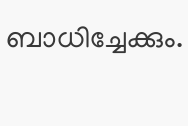ബാധിച്ചേക്കും.